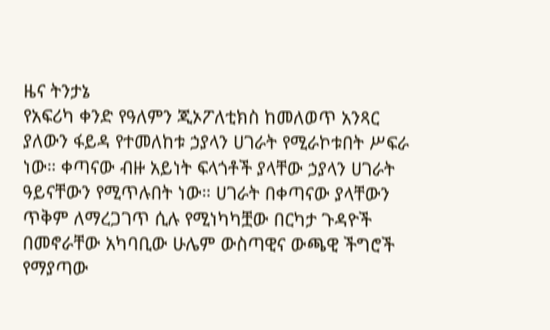ዜና ትንታኔ
የአፍሪካ ቀንድ የዓለምን ጂኦፖለቲክስ ከመለወጥ አንጻር ያለውን ፋይዳ የተመለከቱ ኃያላን ሀገራት የሚራኮቱበት ሥፍራ ነው። ቀጣናው ብዙ አይነት ፍላጎቶች ያላቸው ኃያላን ሀገራት ዓይናቸውን የሚጥሉበት ነው። ሀገራት በቀጣናው ያላቸውን ጥቅም ለማረጋገጥ ሲሉ የሚነካካቿው በርካታ ጉዳዮች በመኖራቸው አካባቢው ሁሌም ውስጣዊና ውጫዊ ችግሮች የማያጣው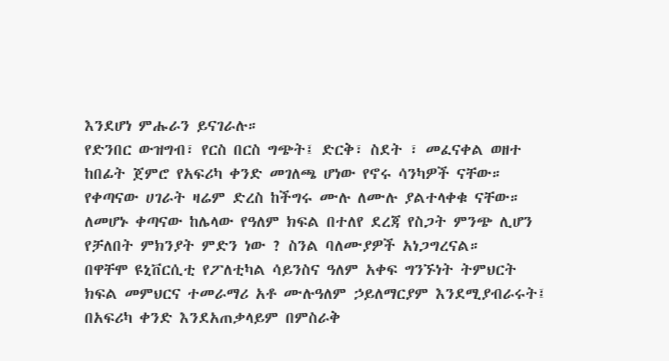እንደሆነ ምሑራን ይናገራሉ።
የድንበር ውዝግብ፣ የርስ በርስ ግጭት፤ ድርቅ፣ ስደት ፣ መፈናቀል ወዘተ ከበፊት ጀምሮ የአፍሪካ ቀንድ መገለጫ ሆነው የኖሩ ሳንካዎች ናቸው። የቀጣናው ሀገራት ዛሬም ድረስ ከችግሩ ሙሉ ለሙሉ ያልተላቀቁ ናቸው። ለመሆኑ ቀጣናው ከሌላው የዓለም ክፍል በተለየ ደረጃ የስጋት ምንጭ ሊሆን የቻለበት ምክንያት ምድን ነው ? ስንል ባለሙያዎች አነጋግረናል።
በዋቸሞ ዩኒቨርሲቲ የፖለቲካል ሳይንስና ዓለም አቀፍ ግንኙነት ትምህርት ክፍል መምህርና ተመራማሪ አቶ ሙሉዓለም ኃይለማርያም እንደሚያብራሩት፤ በአፍሪካ ቀንድ እንደአጠቃላይም በምስራቅ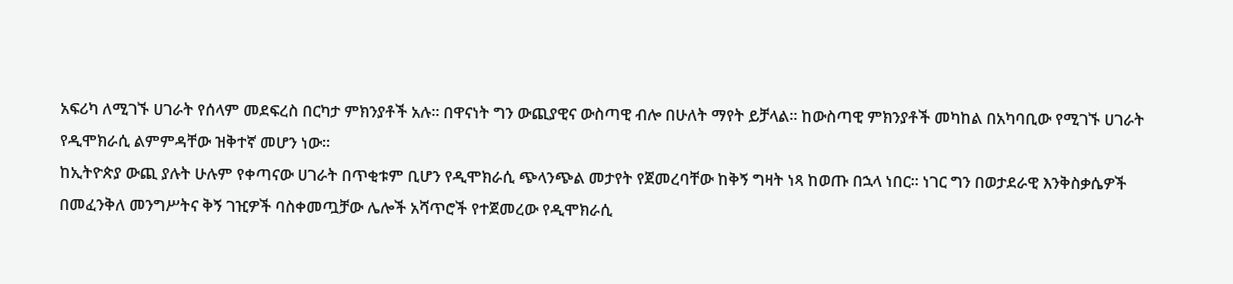አፍሪካ ለሚገኙ ሀገራት የሰላም መደፍረስ በርካታ ምክንያቶች አሉ። በዋናነት ግን ውጪያዊና ውስጣዊ ብሎ በሁለት ማየት ይቻላል። ከውስጣዊ ምክንያቶች መካከል በአካባቢው የሚገኙ ሀገራት የዲሞክራሲ ልምምዳቸው ዝቅተኛ መሆን ነው።
ከኢትዮጵያ ውጪ ያሉት ሁሉም የቀጣናው ሀገራት በጥቂቱም ቢሆን የዲሞክራሲ ጭላንጭል መታየት የጀመረባቸው ከቅኝ ግዛት ነጻ ከወጡ በኋላ ነበር። ነገር ግን በወታደራዊ እንቅስቃሴዎች በመፈንቅለ መንግሥትና ቅኝ ገዢዎች ባስቀመጧቻው ሌሎች አሻጥሮች የተጀመረው የዲሞክራሲ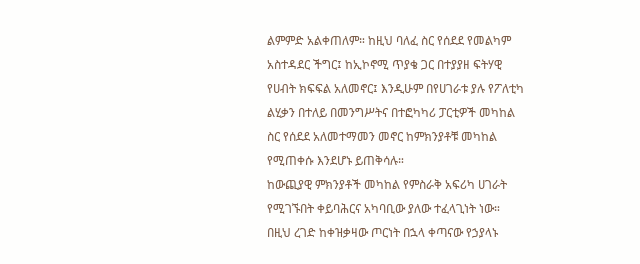ልምምድ አልቀጠለም። ከዚህ ባለፈ ስር የሰደደ የመልካም አስተዳደር ችግር፤ ከኢኮኖሚ ጥያቄ ጋር በተያያዘ ፍትሃዊ የሀብት ክፍፍል አለመኖር፤ እንዲሁም በየሀገራቱ ያሉ የፖለቲካ ልሂቃን በተለይ በመንግሥትና በተፎካካሪ ፓርቲዎች መካከል ስር የሰደደ አለመተማመን መኖር ከምክንያቶቹ መካከል የሚጠቀሱ እንደሆኑ ይጠቅሳሉ።
ከውጪያዊ ምክንያቶች መካከል የምስራቅ አፍሪካ ሀገራት የሚገኙበት ቀይባሕርና አካባቢው ያለው ተፈላጊነት ነው። በዚህ ረገድ ከቀዝቃዛው ጦርነት በኋላ ቀጣናው የኃያላኑ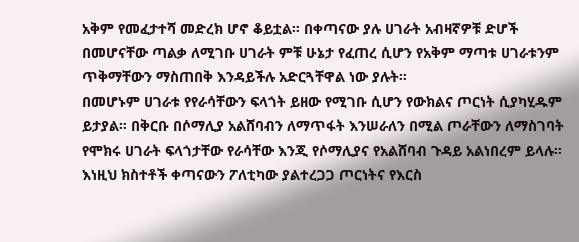አቅም የመፈታተሻ መድረክ ሆኖ ቆይቷል። በቀጣናው ያሉ ሀገራት አብዛኛዎቹ ድሆች በመሆናቸው ጣልቃ ለሚገቡ ሀገራት ምቹ ሁኔታ የፈጠረ ሲሆን የአቅም ማጣቱ ሀገራቱንም ጥቅማቸውን ማስጠበቅ እንዳይችሉ አድርጓቸዋል ነው ያሉት።
በመሆኑም ሀገራቱ የየራሳቸውን ፍላጎት ይዘው የሚገቡ ሲሆን የውክልና ጦርነት ሲያካሂዱም ይታያል። በቅርቡ በሶማሊያ አልሸባብን ለማጥፋት እንሠራለን በሚል ጦራቸውን ለማስገባት የሞክሩ ሀገራት ፍላጎታቸው የራሳቸው እንጂ የሶማሊያና የአልሸባብ ጉዳይ አልነበረም ይላሉ።
እነዚህ ክስተቶች ቀጣናውን ፖለቲካው ያልተረጋጋ ጦርነትና የእርስ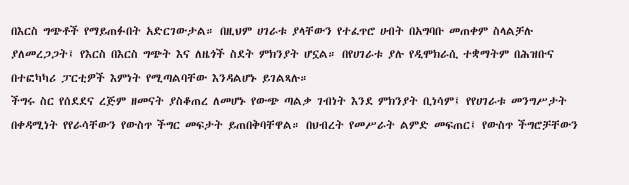በእርስ ግጭቶች የማይጠፉበት አድርገውታል። በዚህም ሀገራቱ ያላቸውን የተፈጥሮ ሀብት በአግባቡ መጠቀም ስላልቻሉ ያለመረጋጋት፤ የእርስ በእርስ ግጭት እና ለዜጎች ስደት ምክንያት ሆኗል። በየሀገራቱ ያሉ የዲሞክራሲ ተቋማትም በሕዝቡና በተፎካካሪ ፓርቲዎች እምነት የሚጣልባቸው እንዳልሆኑ ይገልጻሉ።
ችግሩ ስር የሰደደና ረጅም ዘመናት ያስቆጠረ ለመሆኑ የውጭ ጣልቃ ገብነት እንደ ምክንያት ቢነሳም፤ የየሀገራቱ መንግሥታት በቀዳሚነት የየራሳቸውን የውስጥ ችግር መፍታት ይጠበቅባቸዋል። በህብረት የመሥራት ልምድ መፍጠር፤ የውስጥ ችግሮቻቸውን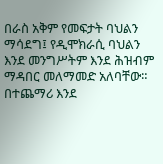በራስ አቅም የመፍታት ባህልን ማሳደግ፤ የዲሞክራሲ ባህልን እንደ መንግሥትም እንደ ሕዝብም ማዳበር መለማመድ አለባቸው። በተጨማሪ እንደ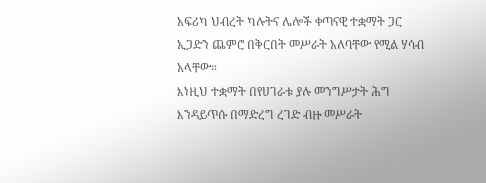አፍሪካ ህብረት ካሉትና ሌሎች ቀጣናዊ ተቋማት ጋር ኢጋድን ጨምሮ በቅርበት መሥራት አለባቸው የሚል ሃሳብ አላቸው።
እነዚህ ተቋማት በየሀገራቱ ያሉ መንግሥታት ሕግ እንዳይጥሱ በማድረግ ረገድ ብዙ መሥራት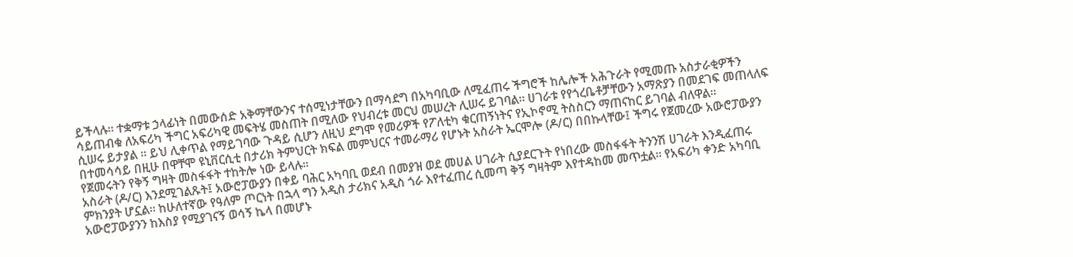ይችላሉ። ተቋማቱ ኃላፊነት በመውሰድ አቅማቸውንና ተሰሚነታቸውን በማሳደግ በአካባቢው ለሚፈጠሩ ችግሮች ከሌሎች አሕጉራት የሚመጡ አስታራቂዎችን ሳይጠብቁ ለአፍሪካ ችግር አፍሪካዊ መፍትሄ መስጠት በሚለው የህብረቱ መርህ መሠረት ሊሠሩ ይገባል። ሀገራቱ የየጎረቤቶቻቸውን አማጽያን በመደገፍ መጠላለፍ ሲሠሩ ይታያል ። ይህ ሊቀጥል የማይገባው ጉዳይ ሲሆን ለዚህ ደግሞ የመሪዎች የፖለቲካ ቁርጠኝነትና የኢኮኖሚ ትስስርን ማጠናከር ይገባል ብለዋል።
በተመሳሳይ በዚሁ በዋቸሞ ዩኒቨርሲቲ በታሪክ ትምህርት ክፍል መምህርና ተመራማሪ የሆኑት አስራት ኤርሞሎ (ዶ/ር) በበኩላቸው፤ ችግሩ የጀመረው አውሮፓውያን የጀመሩትን የቅኝ ግዛት መስፋፋት ተከትሎ ነው ይላሉ።
አስራት (ዶ/ር) እንደሚገልጹት፤ አውሮፓውያን በቀይ ባሕር አካባቢ ወደብ በመያዝ ወደ መሀል ሀገራት ሲያደርጉት የነበረው መስፋፋት ትንንሽ ሀገራት እንዲፈጠሩ ምክንያት ሆኗል። ከሁለተኛው የዓለም ጦርነት በኋላ ግን አዲስ ታሪክና አዲስ ጎራ እየተፈጠረ ሲመጣ ቅኝ ግዛትም እየተዳከመ መጥቷል። የአፍሪካ ቀንድ አካባቢ አውሮፓውያንን ከእስያ የሚያገናኝ ወሳኝ ኬላ በመሆኑ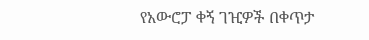የአውሮፓ ቀኝ ገዢዎች በቀጥታ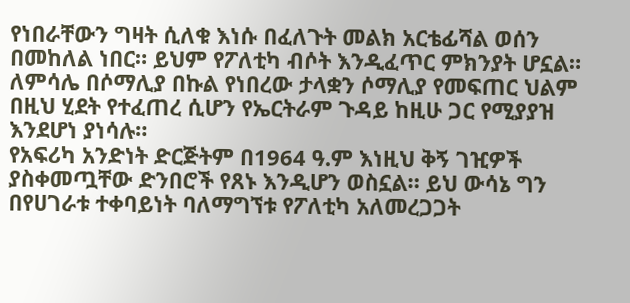የነበራቸውን ግዛት ሲለቁ እነሱ በፈለጉት መልክ አርቴፊሻል ወሰን በመከለል ነበር። ይህም የፖለቲካ ብሶት እንዲፈጥር ምክንያት ሆኗል። ለምሳሌ በሶማሊያ በኩል የነበረው ታላቋን ሶማሊያ የመፍጠር ህልም በዚህ ሂደት የተፈጠረ ሲሆን የኤርትራም ጉዳይ ከዚሁ ጋር የሚያያዝ እንደሆነ ያነሳሉ።
የአፍሪካ አንድነት ድርጅትም በ1964 ዓ.ም እነዚህ ቅኝ ገዢዎች ያስቀመጧቸው ድንበሮች የጸኑ እንዲሆን ወስኗል። ይህ ውሳኔ ግን በየሀገራቱ ተቀባይነት ባለማግኘቱ የፖለቲካ አለመረጋጋት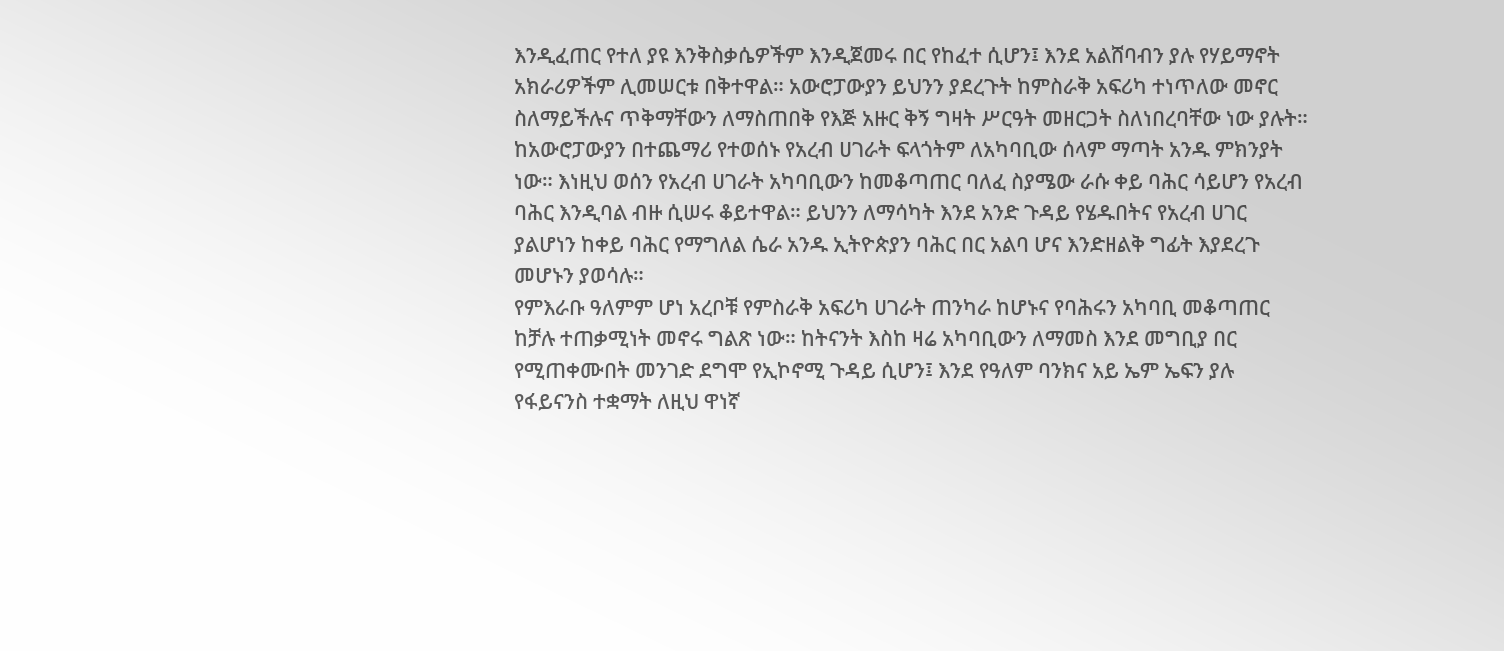እንዲፈጠር የተለ ያዩ እንቅስቃሴዎችም እንዲጀመሩ በር የከፈተ ሲሆን፤ እንደ አልሸባብን ያሉ የሃይማኖት አክራሪዎችም ሊመሠርቱ በቅተዋል። አውሮፓውያን ይህንን ያደረጉት ከምስራቅ አፍሪካ ተነጥለው መኖር ስለማይችሉና ጥቅማቸውን ለማስጠበቅ የእጅ አዙር ቅኝ ግዛት ሥርዓት መዘርጋት ስለነበረባቸው ነው ያሉት።
ከአውሮፓውያን በተጨማሪ የተወሰኑ የአረብ ሀገራት ፍላጎትም ለአካባቢው ሰላም ማጣት አንዱ ምክንያት ነው። እነዚህ ወሰን የአረብ ሀገራት አካባቢውን ከመቆጣጠር ባለፈ ስያሜው ራሱ ቀይ ባሕር ሳይሆን የአረብ ባሕር እንዲባል ብዙ ሲሠሩ ቆይተዋል። ይህንን ለማሳካት እንደ አንድ ጉዳይ የሄዱበትና የአረብ ሀገር ያልሆነን ከቀይ ባሕር የማግለል ሴራ አንዱ ኢትዮጵያን ባሕር በር አልባ ሆና እንድዘልቅ ግፊት እያደረጉ መሆኑን ያወሳሉ።
የምእራቡ ዓለምም ሆነ አረቦቹ የምስራቅ አፍሪካ ሀገራት ጠንካራ ከሆኑና የባሕሩን አካባቢ መቆጣጠር ከቻሉ ተጠቃሚነት መኖሩ ግልጽ ነው። ከትናንት እስከ ዛሬ አካባቢውን ለማመስ እንደ መግቢያ በር የሚጠቀሙበት መንገድ ደግሞ የኢኮኖሚ ጉዳይ ሲሆን፤ እንደ የዓለም ባንክና አይ ኤም ኤፍን ያሉ የፋይናንስ ተቋማት ለዚህ ዋነኛ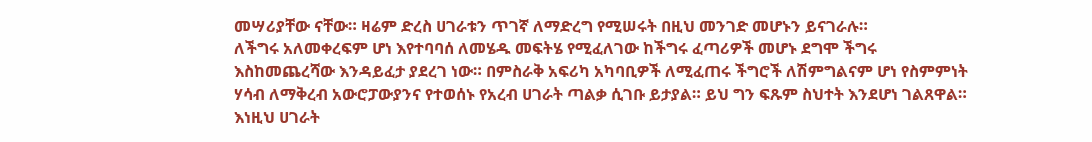መሣሪያቸው ናቸው። ዛሬም ድረስ ሀገራቱን ጥገኛ ለማድረግ የሚሠሩት በዚህ መንገድ መሆኑን ይናገራሉ።
ለችግሩ አለመቀረፍም ሆነ እየተባባሰ ለመሄዱ መፍትሄ የሚፈለገው ከችግሩ ፈጣሪዎች መሆኑ ደግሞ ችግሩ እስከመጨረሻው እንዳይፈታ ያደረገ ነው። በምስራቅ አፍሪካ አካባቢዎች ለሚፈጠሩ ችግሮች ለሽምግልናም ሆነ የስምምነት ሃሳብ ለማቅረብ አውሮፓውያንና የተወሰኑ የአረብ ሀገራት ጣልቃ ሲገቡ ይታያል። ይህ ግን ፍጹም ስህተት እንደሆነ ገልጸዋል።
እነዚህ ሀገራት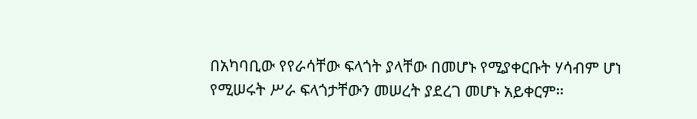በአካባቢው የየራሳቸው ፍላጎት ያላቸው በመሆኑ የሚያቀርቡት ሃሳብም ሆነ የሚሠሩት ሥራ ፍላጎታቸውን መሠረት ያደረገ መሆኑ አይቀርም።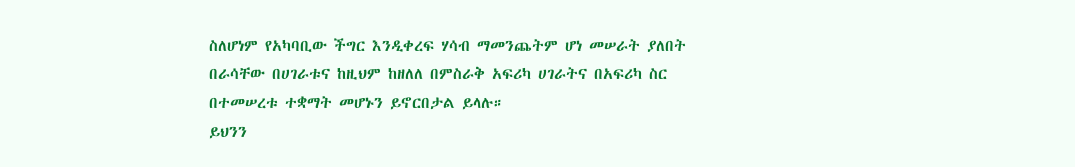ስለሆነም የአካባቢው ችግር እንዲቀረፍ ሃሳብ ማመንጨትም ሆነ መሠራት ያለበት በራሳቸው በሀገራቱና ከዚህም ከዘለለ በምስራቅ አፍሪካ ሀገራትና በአፍሪካ ስር በተመሠረቱ ተቋማት መሆኑን ይኖርበታል ይላሉ።
ይህንን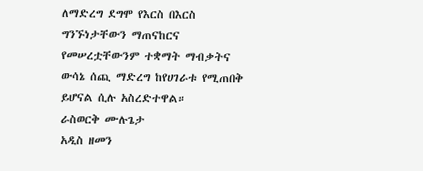ለማድረግ ደግሞ የእርስ በእርስ ግንኙነታቸውን ማጠናከርና የመሠረቷቸውንም ተቋማት ማብቃትና ውሳኔ ሰጪ ማድረግ ከየሀገራቱ የሚጠበቅ ይሆናል ሲሉ አስረድተዋል።
ራስወርቅ ሙሉጌታ
አዲስ ዘመን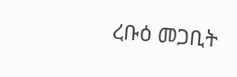ረቡዕ መጋቢት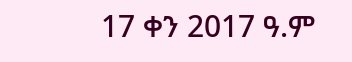17 ቀን 2017 ዓ.ም